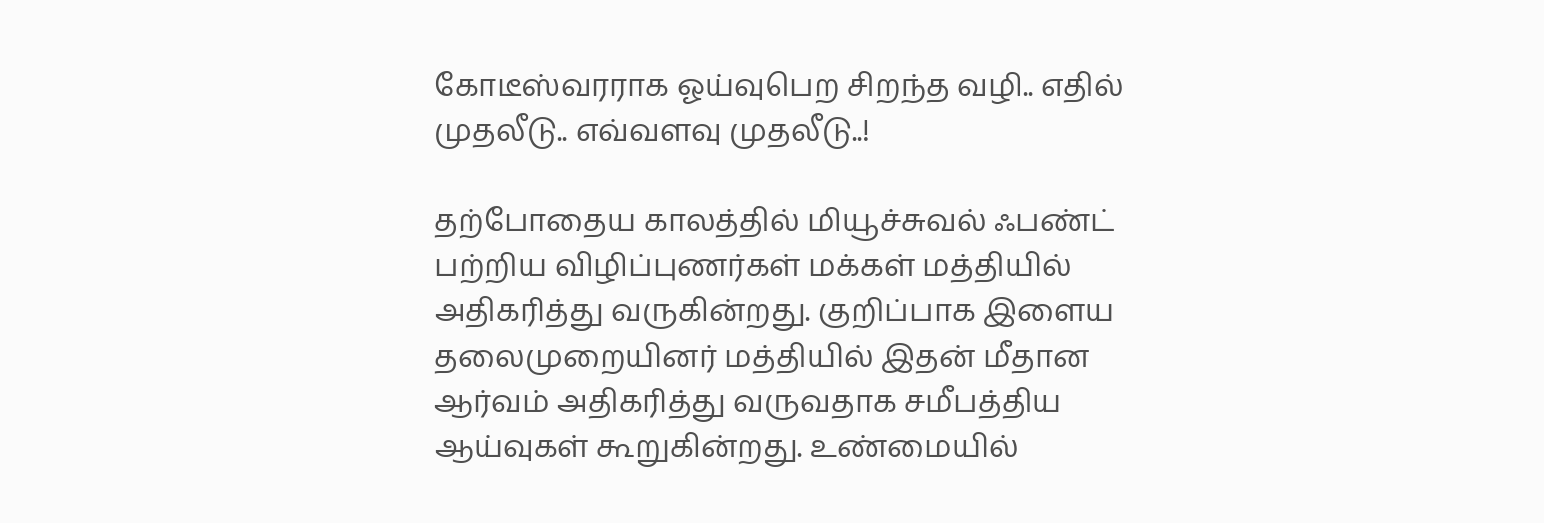கோடீஸ்வரராக ஓய்வுபெற சிறந்த வழி.. எதில் முதலீடு.. எவ்வளவு முதலீடு..!

தற்போதைய காலத்தில் மியூச்சுவல் ஃபண்ட் பற்றிய விழிப்புணர்கள் மக்கள் மத்தியில் அதிகரித்து வருகின்றது. குறிப்பாக இளைய தலைமுறையினர் மத்தியில் இதன் மீதான ஆர்வம் அதிகரித்து வருவதாக சமீபத்திய ஆய்வுகள் கூறுகின்றது. உண்மையில்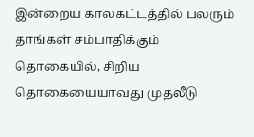இன்றைய காலகட்டத்தில் பலரும் தாங்கள் சம்பாதிக்கும் தொகையில், சிறிய தொகையையாவது முதலீடு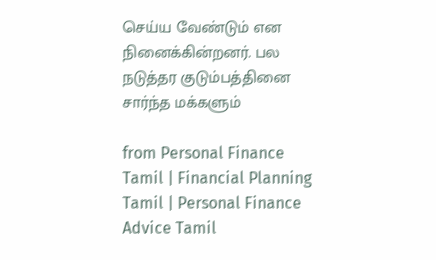செய்ய வேண்டும் என நினைக்கின்றனர். பல நடுத்தர குடும்பத்தினை சார்ந்த மக்களும்

from Personal Finance Tamil | Financial Planning Tamil | Personal Finance Advice Tamil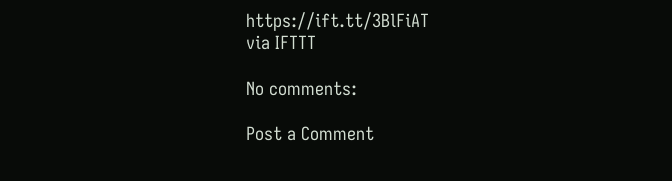https://ift.tt/3BlFiAT
via IFTTT

No comments:

Post a Comment